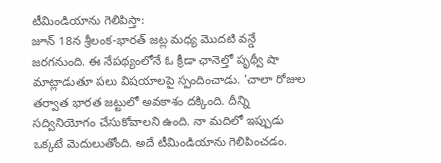టీమిండియాను గెలిపిస్తా:
జూన్ 18న శ్రీలంక-భారత్ జట్ల మధ్య మొదటి వన్డే జరగనుంది. ఈ నేపథ్యంలోనే ఓ క్రీడా ఛానెల్తో పృథ్వీ షా మాట్లాడుతూ పలు విషయాలపై స్పందించాడు. 'చాలా రోజుల తర్వాత భారత జట్టులో అవకాశం దక్కింది. దీన్ని సద్వినియోగం చేసుకోవాలని ఉంది. నా మదిలో ఇప్పుడు ఒక్కటే మెదులుతోంది. అదే టీమిండియాను గెలిపించడం.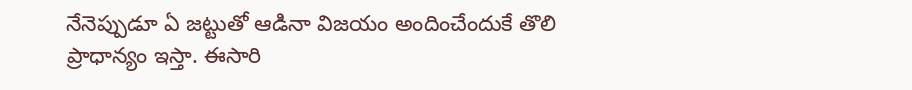నేనెప్పుడూ ఏ జట్టుతో ఆడినా విజయం అందించేందుకే తొలి ప్రాధాన్యం ఇస్తా. ఈసారి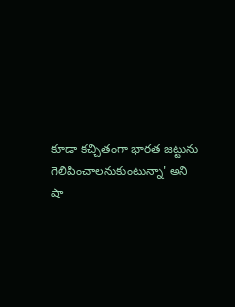కూడా కచ్చితంగా భారత జట్టును గెలిపించాలనుకుంటున్నా' అని షా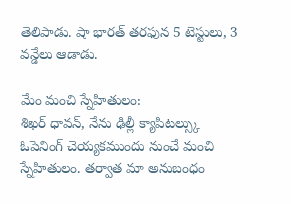తెలిపాడు. షా భారత్ తరఫున 5 టెస్టులు, 3 వన్డేలు ఆడాడు.

మేం మంచి స్నేహితులం:
శిఖర్ ధావన్, నేను ఢిల్లీ క్యాపిటల్స్కు ఓపెనింగ్ చెయ్యకముందు నుంచే మంచి స్నేహితులం. తర్వాత మా అనుబంధం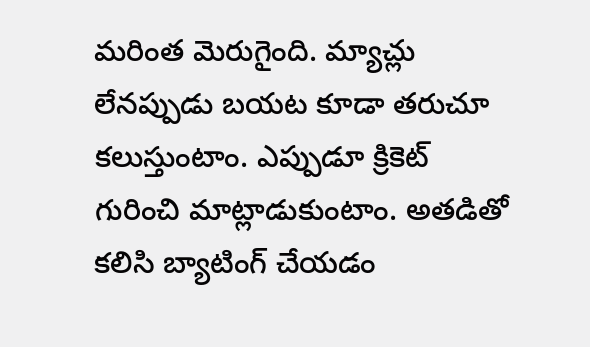మరింత మెరుగైంది. మ్యాచ్లు లేనప్పుడు బయట కూడా తరుచూ కలుస్తుంటాం. ఎప్పుడూ క్రికెట్ గురించి మాట్లాడుకుంటాం. అతడితో కలిసి బ్యాటింగ్ చేయడం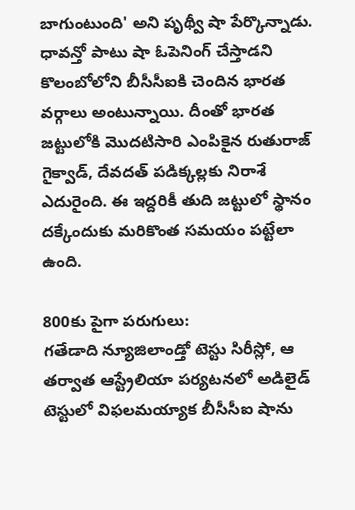బాగుంటుంది' అని పృథ్వీ షా పేర్కొన్నాడు. ధావన్తో పాటు షా ఓపెనింగ్ చేస్తాడని కొలంబోలోని బీసీసీఐకి చెందిన భారత వర్గాలు అంటున్నాయి. దీంతో భారత జట్టులోకి మొదటిసారి ఎంపికైన రుతురాజ్ గైక్వాడ్, దేవదత్ పడిక్కల్లకు నిరాశే ఎదురైంది. ఈ ఇద్దరికీ తుది జట్టులో స్థానం దక్కేందుకు మరికొంత సమయం పట్టేలా ఉంది.

800కు పైగా పరుగులు:
గతేడాది న్యూజిలాండ్తో టెస్టు సిరీస్లో, ఆ తర్వాత ఆస్ట్రేలియా పర్యటనలో అడిలైడ్ టెస్టులో విఫలమయ్యాక బీసీసీఐ షాను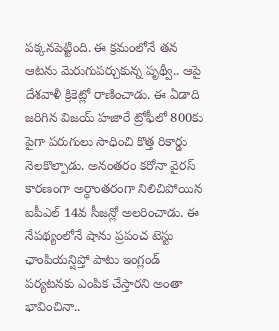పక్కనపెట్టింది. ఈ క్రమంలోనే తన ఆటను మెరుగుపర్చుకున్న పృథ్వీ.. ఆపై దేశవాళీ క్రికెట్లో రాణించాడు. ఈ ఏడాది జరిగిన విజయ్ హజారే ట్రోఫీలో 800కు పైగా పరుగులు సాధించి కొత్త రికార్డు నెలకొల్పాడు. అనంతరం కరోనా వైరస్ కారణంగా అర్ధాంతరంగా నిలిచిపోయిన ఐపీఎల్ 14వ సీజన్లో అలరించాడు. ఈ నేపథ్యంలోనే షాను ప్రపంచ టెస్టు ఛాంపియన్షిప్తో పాటు ఇంగ్లండ్ పర్యటనకు ఎంపిక చేస్తారని అంతా భావించినా..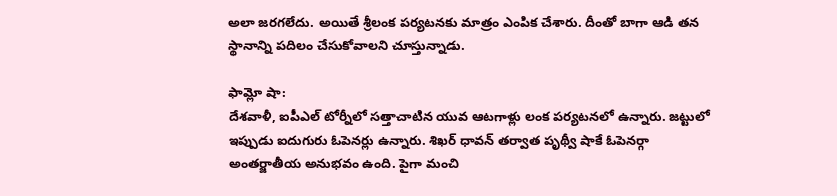అలా జరగలేదు. అయితే శ్రీలంక పర్యటనకు మాత్రం ఎంపిక చేశారు. దీంతో బాగా ఆడి తన స్థానాన్ని పదిలం చేసుకోవాలని చూస్తున్నాడు.

ఫామ్లో షా:
దేశవాళీ, ఐపీఎల్ టోర్నీలో సత్తాచాటిన యువ ఆటగాళ్లు లంక పర్యటనలో ఉన్నారు. జట్టులో ఇప్పుడు ఐదుగురు ఓపెనర్లు ఉన్నారు. శిఖర్ ధావన్ తర్వాత పృథ్వీ షాకే ఓపెనర్గా అంతర్జాతీయ అనుభవం ఉంది. పైగా మంచి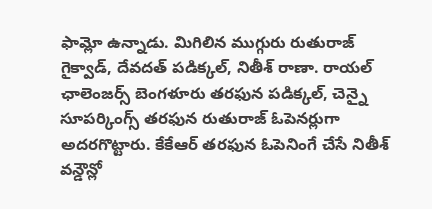ఫామ్లో ఉన్నాడు. మిగిలిన ముగ్గురు రుతురాజ్ గైక్వాడ్, దేవదత్ పడిక్కల్, నితీశ్ రాణా. రాయల్ ఛాలెంజర్స్ బెంగళూరు తరఫున పడిక్కల్, చెన్నై సూపర్కింగ్స్ తరఫున రుతురాజ్ ఓపెనర్లుగా అదరగొట్టారు. కేకేఆర్ తరఫున ఓపెనింగే చేసే నితీశ్ వన్డౌన్లో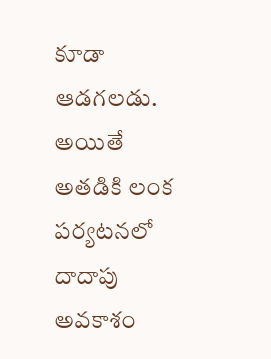కూడా ఆడగలడు. అయితే అతడికి లంక పర్యటనలో దాదాపు అవకాశం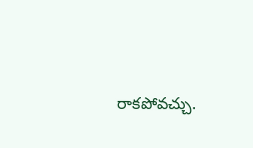రాకపోవచ్చు.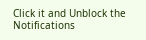Click it and Unblock the Notifications